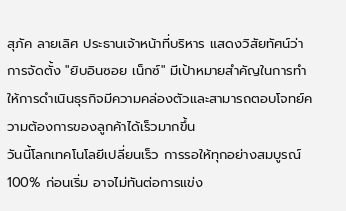สุภัค ลายเลิศ ประธานเจ้าหน้าที่บริหาร แสดงวิสัยทัศน์ว่า การจัดตั้ง "ยิบอินซอย เน็กซ์" มีเป้าหมายสำคัญในการทำให้การดำเนินธุรกิจมีความคล่องตัวและสามารถตอบโจทย์ความต้องการของลูกค้าได้เร็วมากขึ้น
วันนี้โลกเทคโนโลยีเปลี่ยนเร็ว การรอให้ทุกอย่างสมบูรณ์ 100% ก่อนเริ่ม อาจไม่ทันต่อการแข่ง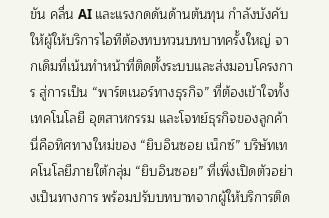ขัน คลื่น AI และแรงกดดันด้านต้นทุน กำลังบังคับให้ผู้ให้บริการไอทีต้องทบทวนบทบาทครั้งใหญ่ จากเดิมที่เน้นทำหน้าที่ติดตั้งระบบและส่งมอบโครงการ สู่การเป็น “พาร์ตเนอร์ทางธุรกิจ” ที่ต้องเข้าใจทั้งเทคโนโลยี อุตสาหกรรม และโจทย์ธุรกิจของลูกค้า
นี่คือทิศทางใหม่ของ “ยิบอินซอย เน็กซ์” บริษัทเทคโนโลยีภายใต้กลุ่ม “ยิบอินซอย” ที่เพิ่งเปิดตัวอย่างเป็นทางการ พร้อมปรับบทบาทจากผู้ให้บริการติด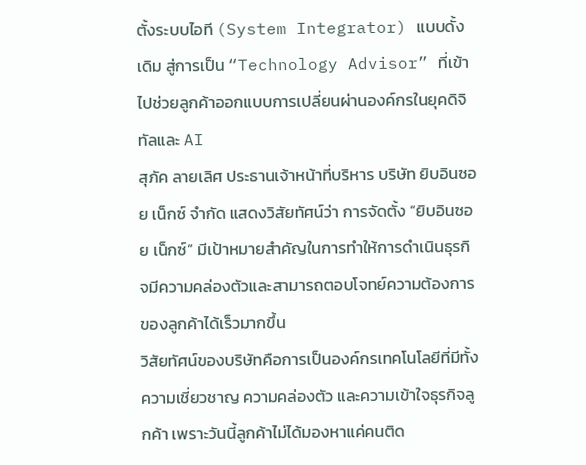ตั้งระบบไอที (System Integrator) แบบดั้งเดิม สู่การเป็น “Technology Advisor” ที่เข้าไปช่วยลูกค้าออกแบบการเปลี่ยนผ่านองค์กรในยุคดิจิทัลและ AI
สุภัค ลายเลิศ ประธานเจ้าหน้าที่บริหาร บริษัท ยิบอินซอย เน็กซ์ จำกัด แสดงวิสัยทัศน์ว่า การจัดตั้ง “ยิบอินซอย เน็กซ์” มีเป้าหมายสำคัญในการทำให้การดำเนินธุรกิจมีความคล่องตัวและสามารถตอบโจทย์ความต้องการของลูกค้าได้เร็วมากขึ้น
วิสัยทัศน์ของบริษัทคือการเป็นองค์กรเทคโนโลยีที่มีทั้งความเชี่ยวชาญ ความคล่องตัว และความเข้าใจธุรกิจลูกค้า เพราะวันนี้ลูกค้าไม่ได้มองหาแค่คนติด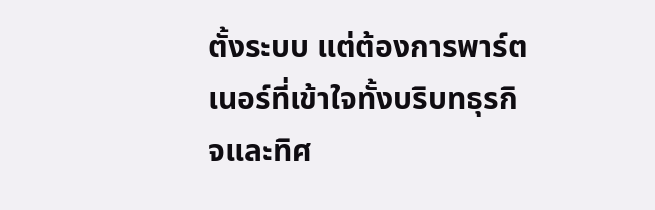ตั้งระบบ แต่ต้องการพาร์ตเนอร์ที่เข้าใจทั้งบริบทธุรกิจและทิศ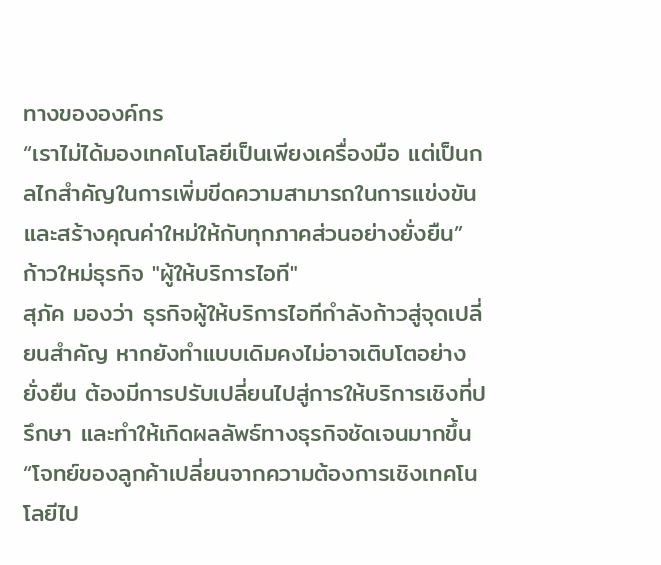ทางขององค์กร
“เราไม่ได้มองเทคโนโลยีเป็นเพียงเครื่องมือ แต่เป็นกลไกสำคัญในการเพิ่มขีดความสามารถในการแข่งขัน และสร้างคุณค่าใหม่ให้กับทุกภาคส่วนอย่างยั่งยืน”
ก้าวใหม่ธุรกิจ "ผู้ให้บริการไอที"
สุภัค มองว่า ธุรกิจผู้ให้บริการไอทีกำลังก้าวสู่จุดเปลี่ยนสำคัญ หากยังทำแบบเดิมคงไม่อาจเติบโตอย่างยั่งยืน ต้องมีการปรับเปลี่ยนไปสู่การให้บริการเชิงที่ปรึกษา และทำให้เกิดผลลัพธ์ทางธุรกิจชัดเจนมากขึ้น
“โจทย์ของลูกค้าเปลี่ยนจากความต้องการเชิงเทคโนโลยีไป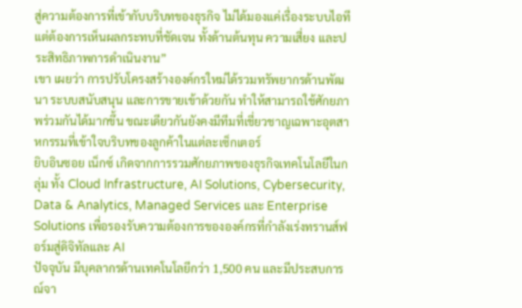สู่ความต้องการที่เข้ากับบริบทของธุรกิจ ไม่ได้มองแค่เรื่องระบบไอที แต่ต้องการเห็นผลกระทบที่ชัดเจน ทั้งด้านต้นทุน ความเสี่ยง และประสิทธิภาพการดำเนินงาน”
เขา เผยว่า การปรับโครงสร้างองค์กรใหม่ได้รวมทรัพยากรด้านพัฒนา ระบบสนับสนุน และการขายเข้าด้วยกัน ทำให้สามารถใช้ศักยภาพร่วมกันได้มากขึ้น ขณะเดียวกันยังคงมีทีมที่เชี่ยวชาญเฉพาะอุตสาหกรรมที่เข้าใจบริบทของลูกค้าในแต่ละเซ็กเตอร์
ยิบอินซอย เน็กซ์ เกิดจากการรวมศักยภาพของธุรกิจเทคโนโลยีในกลุ่ม ทั้ง Cloud Infrastructure, AI Solutions, Cybersecurity, Data & Analytics, Managed Services และ Enterprise Solutions เพื่อรองรับความต้องการขององค์กรที่กำลังเร่งทรานส์ฟอร์มสู่ดิจิทัลและ AI
ปัจจุบัน มีบุคลากรด้านเทคโนโลยีกว่า 1,500 คน และมีประสบการณ์จา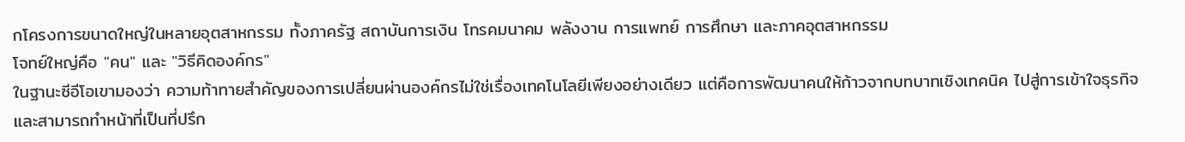กโครงการขนาดใหญ่ในหลายอุตสาหกรรม ทั้งภาครัฐ สถาบันการเงิน โทรคมนาคม พลังงาน การแพทย์ การศึกษา และภาคอุตสาหกรรม
โจทย์ใหญ่คือ "คน" และ "วิธีคิดองค์กร"
ในฐานะซีอีโอเขามองว่า ความท้าทายสำคัญของการเปลี่ยนผ่านองค์กรไม่ใช่เรื่องเทคโนโลยีเพียงอย่างเดียว แต่คือการพัฒนาคนให้ก้าวจากบทบาทเชิงเทคนิค ไปสู่การเข้าใจธุรกิจและสามารถทำหน้าที่เป็นที่ปรึก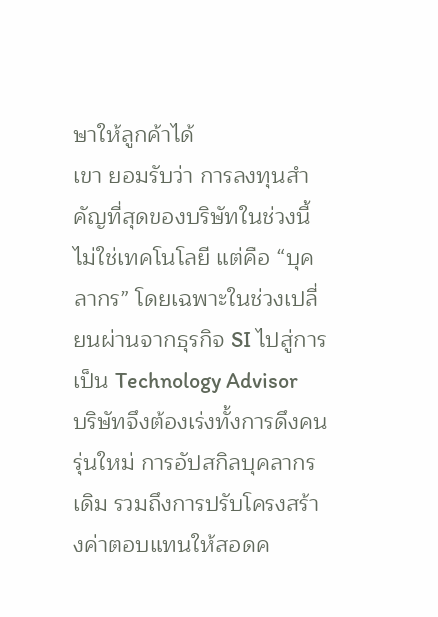ษาให้ลูกค้าได้
เขา ยอมรับว่า การลงทุนสำคัญที่สุดของบริษัทในช่วงนี้ไม่ใช่เทคโนโลยี แต่คือ “บุคลากร” โดยเฉพาะในช่วงเปลี่ยนผ่านจากธุรกิจ SI ไปสู่การเป็น Technology Advisor
บริษัทจึงต้องเร่งทั้งการดึงคนรุ่นใหม่ การอัปสกิลบุคลากรเดิม รวมถึงการปรับโครงสร้างค่าตอบแทนให้สอดค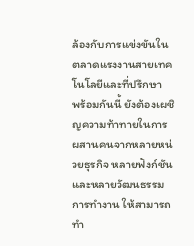ล้องกับการแข่งขันในตลาดแรงงานสายเทคโนโลยีและที่ปรึกษา
พร้อมกันนี้ ยังต้องเผชิญความท้าทายในการผสานคนจากหลายหน่วยธุรกิจ หลายฟังก์ชัน และหลายวัฒนธรรมการทำงาน ให้สามารถทำ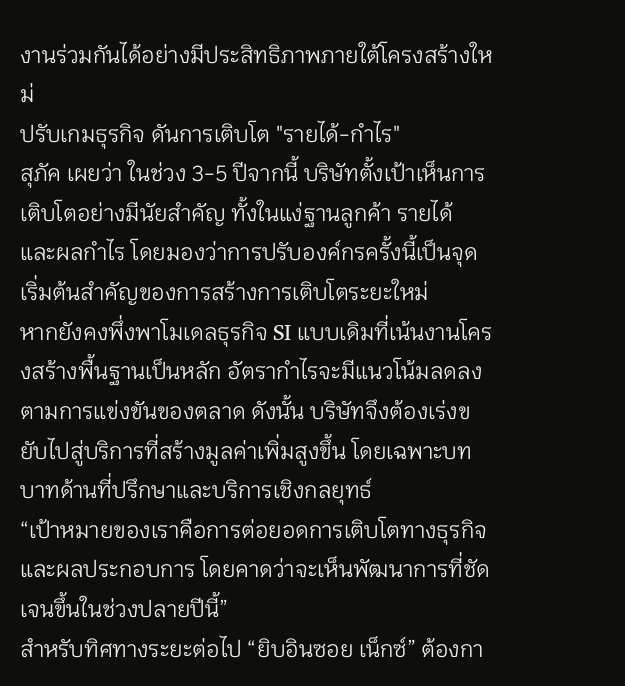งานร่วมกันได้อย่างมีประสิทธิภาพภายใต้โครงสร้างใหม่
ปรับเกมธุรกิจ ดันการเติบโต "รายได้-กำไร"
สุภัค เผยว่า ในช่วง 3-5 ปีจากนี้ บริษัทตั้งเป้าเห็นการเติบโตอย่างมีนัยสำคัญ ทั้งในแง่ฐานลูกค้า รายได้ และผลกำไร โดยมองว่าการปรับองค์กรครั้งนี้เป็นจุดเริ่มต้นสำคัญของการสร้างการเติบโตระยะใหม่
หากยังคงพึ่งพาโมเดลธุรกิจ SI แบบเดิมที่เน้นงานโครงสร้างพื้นฐานเป็นหลัก อัตรากำไรจะมีแนวโน้มลดลงตามการแข่งขันของตลาด ดังนั้น บริษัทจึงต้องเร่งขยับไปสู่บริการที่สร้างมูลค่าเพิ่มสูงขึ้น โดยเฉพาะบทบาทด้านที่ปรึกษาและบริการเชิงกลยุทธ์
“เป้าหมายของเราคือการต่อยอดการเติบโตทางธุรกิจและผลประกอบการ โดยคาดว่าจะเห็นพัฒนาการที่ชัดเจนขึ้นในช่วงปลายปีนี้”
สำหรับทิศทางระยะต่อไป “ยิบอินซอย เน็กซ์” ต้องกา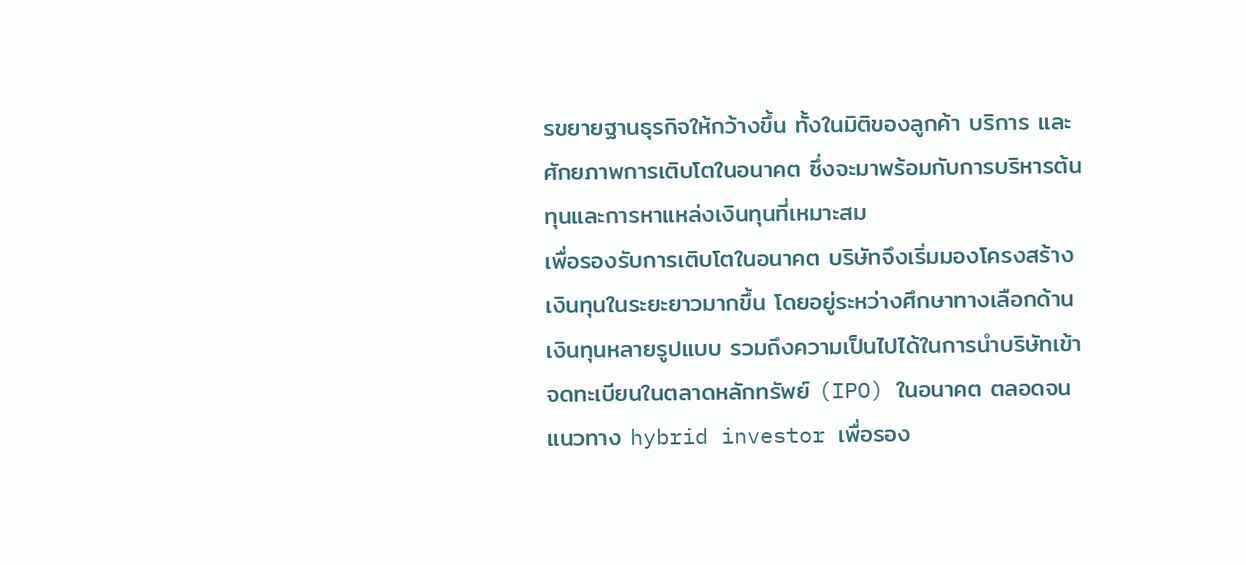รขยายฐานธุรกิจให้กว้างขึ้น ทั้งในมิติของลูกค้า บริการ และศักยภาพการเติบโตในอนาคต ซึ่งจะมาพร้อมกับการบริหารต้นทุนและการหาแหล่งเงินทุนที่เหมาะสม
เพื่อรองรับการเติบโตในอนาคต บริษัทจึงเริ่มมองโครงสร้างเงินทุนในระยะยาวมากขึ้น โดยอยู่ระหว่างศึกษาทางเลือกด้านเงินทุนหลายรูปแบบ รวมถึงความเป็นไปได้ในการนำบริษัทเข้าจดทะเบียนในตลาดหลักทรัพย์ (IPO) ในอนาคต ตลอดจนแนวทาง hybrid investor เพื่อรอง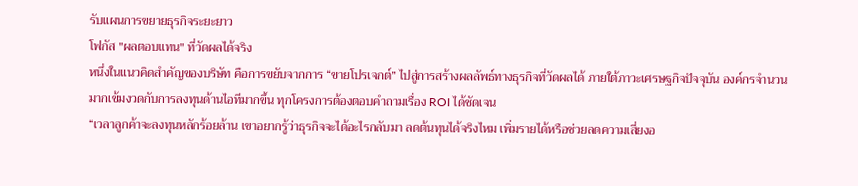รับแผนการขยายธุรกิจระยะยาว
โฟกัส "ผลตอบแทน" ที่วัดผลได้จริง
หนึ่งในแนวคิดสำคัญของบริษัท คือการขยับจากการ “ขายโปรเจกต์” ไปสู่การสร้างผลลัพธ์ทางธุรกิจที่วัดผลได้ ภายใต้ภาวะเศรษฐกิจปัจจุบัน องค์กรจำนวนมากเข้มงวดกับการลงทุนด้านไอทีมากขึ้น ทุกโครงการต้องตอบคำถามเรื่อง ROI ได้ชัดเจน
“เวลาลูกค้าจะลงทุนหลักร้อยล้าน เขาอยากรู้ว่าธุรกิจจะได้อะไรกลับมา ลดต้นทุนได้จริงไหม เพิ่มรายได้หรือช่วยลดความเสี่ยงอ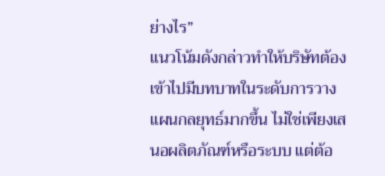ย่างไร”
แนวโน้มดังกล่าวทำให้บริษัทต้องเข้าไปมีบทบาทในระดับการวางแผนกลยุทธ์มากขึ้น ไม่ใช่เพียงเสนอผลิตภัณฑ์หรือระบบ แต่ต้อ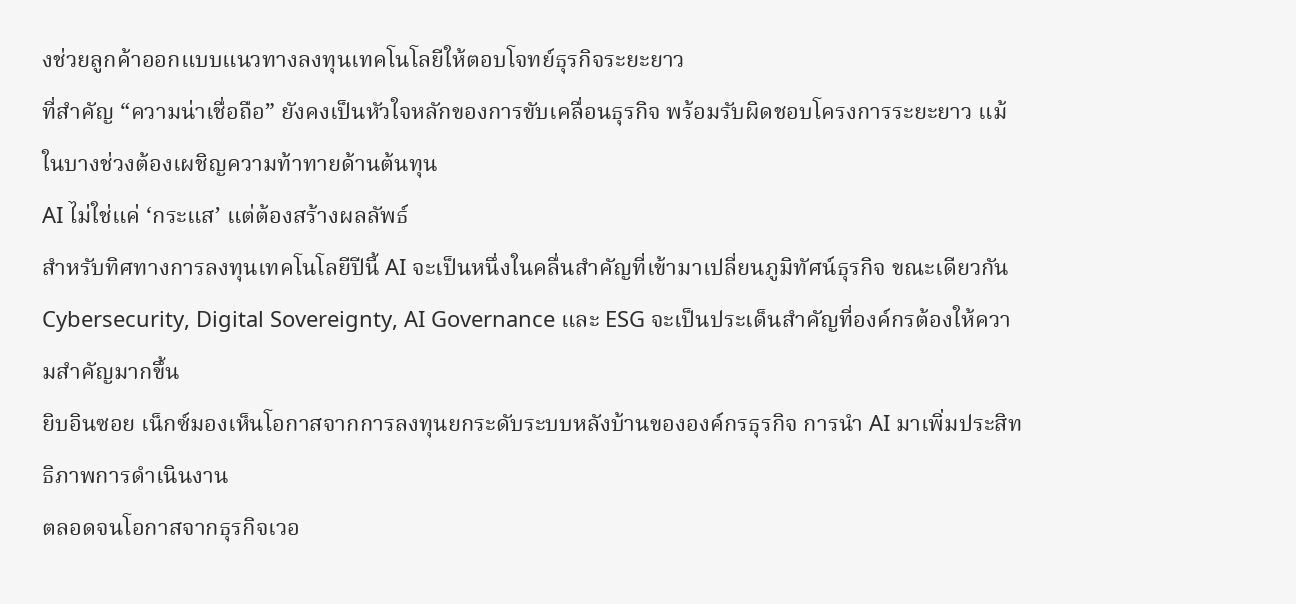งช่วยลูกค้าออกแบบแนวทางลงทุนเทคโนโลยีให้ตอบโจทย์ธุรกิจระยะยาว
ที่สำคัญ “ความน่าเชื่อถือ” ยังคงเป็นหัวใจหลักของการขับเคลื่อนธุรกิจ พร้อมรับผิดชอบโครงการระยะยาว แม้ในบางช่วงต้องเผชิญความท้าทายด้านต้นทุน
AI ไม่ใช่แค่ ‘กระแส’ แต่ต้องสร้างผลลัพธ์
สำหรับทิศทางการลงทุนเทคโนโลยีปีนี้ AI จะเป็นหนึ่งในคลื่นสำคัญที่เข้ามาเปลี่ยนภูมิทัศน์ธุรกิจ ขณะเดียวกัน Cybersecurity, Digital Sovereignty, AI Governance และ ESG จะเป็นประเด็นสำคัญที่องค์กรต้องให้ความสำคัญมากขึ้น
ยิบอินซอย เน็กซ์มองเห็นโอกาสจากการลงทุนยกระดับระบบหลังบ้านขององค์กรธุรกิจ การนำ AI มาเพิ่มประสิทธิภาพการดำเนินงาน
ตลอดจนโอกาสจากธุรกิจเวอ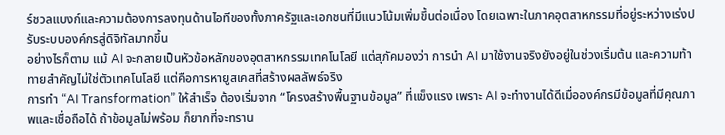ร์ชวลแบงก์และความต้องการลงทุนด้านไอทีของทั้งภาครัฐและเอกชนที่มีแนวโน้มเพิ่มขึ้นต่อเนื่อง โดยเฉพาะในภาคอุตสาหกรรมที่อยู่ระหว่างเร่งปรับระบบองค์กรสู่ดิจิทัลมากขึ้น
อย่างไรก็ตาม แม้ AI จะกลายเป็นหัวข้อหลักของอุตสาหกรรมเทคโนโลยี แต่สุภัคมองว่า การนำ AI มาใช้งานจริงยังอยู่ในช่วงเริ่มต้น และความท้าทายสำคัญไม่ใช่ตัวเทคโนโลยี แต่คือการหายูสเคสที่สร้างผลลัพธ์จริง
การทำ “AI Transformation” ให้สำเร็จ ต้องเริ่มจาก “โครงสร้างพื้นฐานข้อมูล” ที่แข็งแรง เพราะ AI จะทำงานได้ดีเมื่อองค์กรมีข้อมูลที่มีคุณภาพและเชื่อถือได้ ถ้าข้อมูลไม่พร้อม ก็ยากที่จะทราน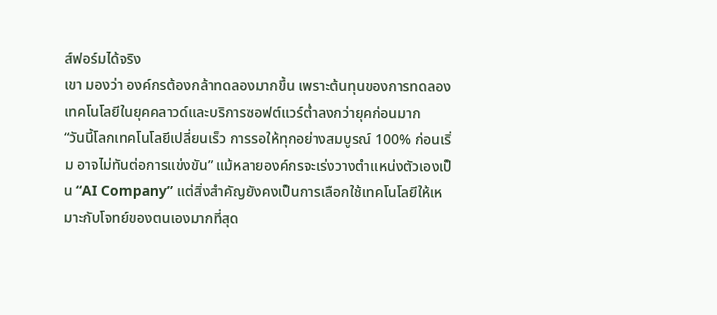ส์ฟอร์มได้จริง
เขา มองว่า องค์กรต้องกล้าทดลองมากขึ้น เพราะต้นทุนของการทดลองเทคโนโลยีในยุคคลาวด์และบริการซอฟต์แวร์ต่ำลงกว่ายุคก่อนมาก
“วันนี้โลกเทคโนโลยีเปลี่ยนเร็ว การรอให้ทุกอย่างสมบูรณ์ 100% ก่อนเริ่ม อาจไม่ทันต่อการแข่งขัน” แม้หลายองค์กรจะเร่งวางตำแหน่งตัวเองเป็น “AI Company” แต่สิ่งสำคัญยังคงเป็นการเลือกใช้เทคโนโลยีให้เหมาะกับโจทย์ของตนเองมากที่สุด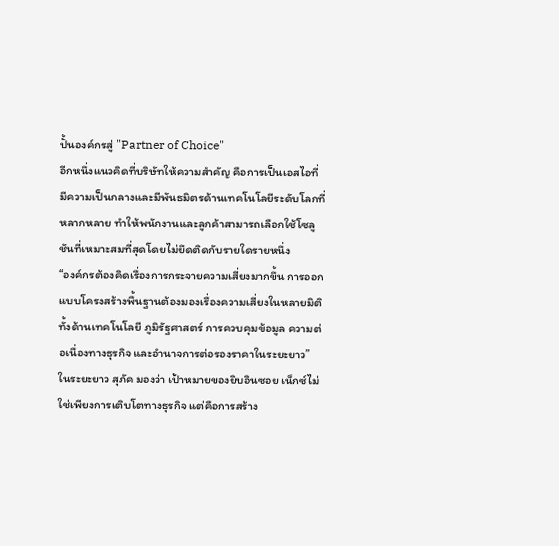ปั้นองค์กรสู่ "Partner of Choice"
อีกหนึ่งแนวคิดที่บริษัทให้ความสำคัญ คือการเป็นเอสไอที่มีความเป็นกลางและมีพันธมิตรด้านเทคโนโลยีระดับโลกที่หลากหลาย ทำให้พนักงานและลูกค้าสามารถเลือกใช้โซลูชันที่เหมาะสมที่สุดโดยไม่ยึดติดกับรายใดรายหนึ่ง
“องค์กรต้องคิดเรื่องการกระจายความเสี่ยงมากขึ้น การออกแบบโครงสร้างพื้นฐานต้องมองเรื่องความเสี่ยงในหลายมิติ ทั้งด้านเทคโนโลยี ภูมิรัฐศาสตร์ การควบคุมข้อมูล ความต่อเนื่องทางธุรกิจ และอำนาจการต่อรองราคาในระยะยาว”
ในระยะยาว สุภัค มองว่า เป้าหมายของยิบอินซอย เน็กซ์ไม่ใช่เพียงการเติบโตทางธุรกิจ แต่คือการสร้าง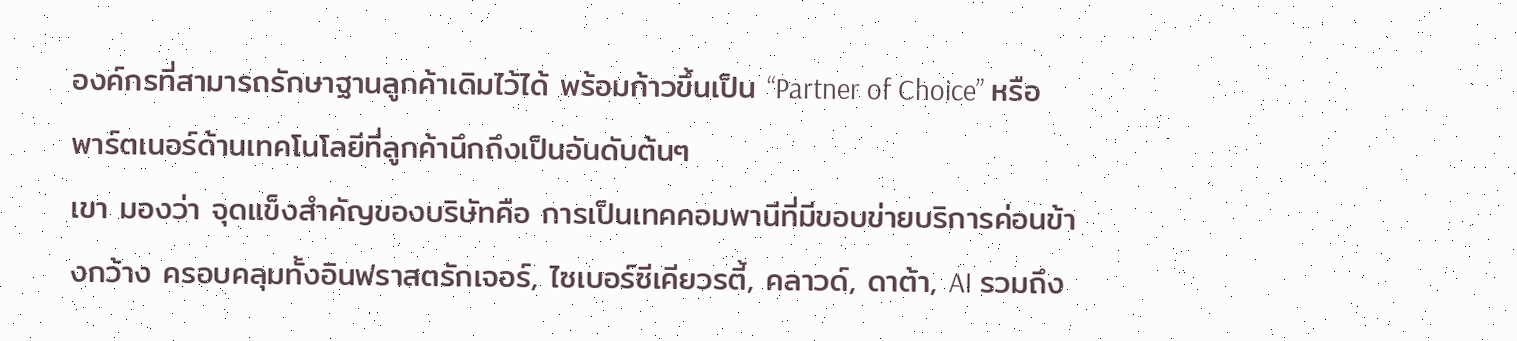องค์กรที่สามารถรักษาฐานลูกค้าเดิมไว้ได้ พร้อมก้าวขึ้นเป็น “Partner of Choice” หรือพาร์ตเนอร์ด้านเทคโนโลยีที่ลูกค้านึกถึงเป็นอันดับต้นๆ
เขา มองว่า จุดแข็งสำคัญของบริษัทคือ การเป็นเทคคอมพานีที่มีขอบข่ายบริการค่อนข้างกว้าง ครอบคลุมทั้งอินฟราสตรักเจอร์, ไซเบอร์ซีเคียวรตี้, คลาวด์, ดาต้า, AI รวมถึง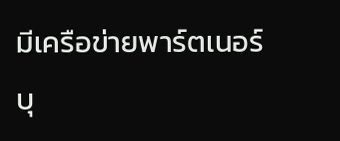มีเครือข่ายพาร์ตเนอร์ บุ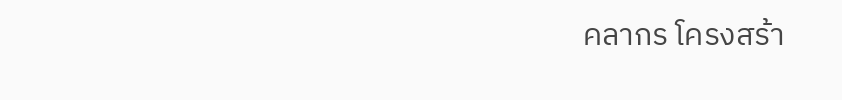คลากร โครงสร้า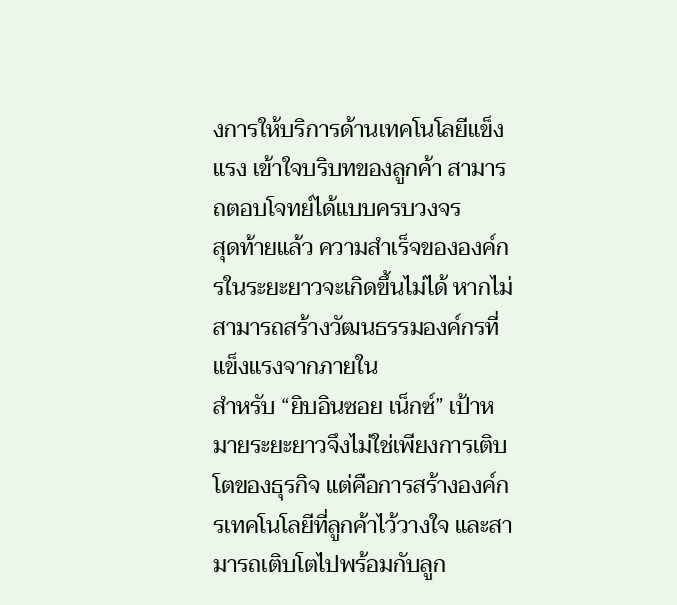งการให้บริการด้านเทคโนโลยีแข็งแรง เข้าใจบริบทของลูกค้า สามารถตอบโจทย์ได้แบบครบวงจร
สุดท้ายแล้ว ความสำเร็จขององค์กรในระยะยาวจะเกิดขึ้นไม่ได้ หากไม่สามารถสร้างวัฒนธรรมองค์กรที่แข็งแรงจากภายใน
สำหรับ “ยิบอินซอย เน็กซ์” เป้าหมายระยะยาวจึงไม่ใช่เพียงการเติบโตของธุรกิจ แต่คือการสร้างองค์กรเทคโนโลยีที่ลูกค้าไว้วางใจ และสามารถเติบโตไปพร้อมกับลูก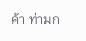ค้า ท่ามก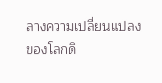ลางความเปลี่ยนแปลงของโลกดิ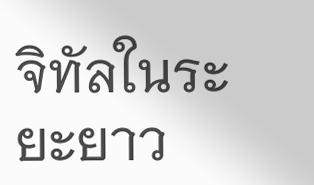จิทัลในระยะยาว